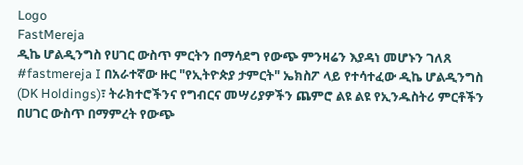Logo
FastMereja
ዲኬ ሆልዲንግስ የሀገር ውስጥ ምርትን በማሳደግ የውጭ ምንዛሬን እያዳነ መሆኑን ገለጸ
#fastmereja I በአራተኛው ዙር "የኢትዮጵያ ታምርት" ኤክስፖ ላይ የተሳተፈው ዲኬ ሆልዲንግስ (DK Holdings)፣ ትራክተሮችንና የግብርና መሣሪያዎችን ጨምሮ ልዩ ልዩ የኢንዱስትሪ ምርቶችን በሀገር ውስጥ በማምረት የውጭ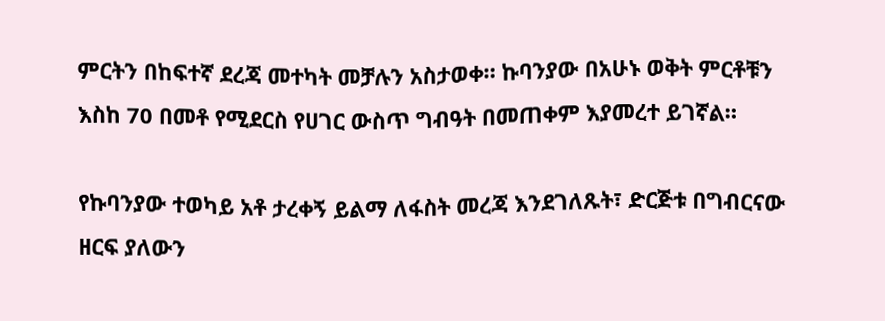ምርትን በከፍተኛ ደረጃ መተካት መቻሉን አስታወቀ። ኩባንያው በአሁኑ ወቅት ምርቶቹን እስከ 70 በመቶ የሚደርስ የሀገር ውስጥ ግብዓት በመጠቀም እያመረተ ይገኛል።

የኩባንያው ተወካይ አቶ ታረቀኝ ይልማ ለፋስት መረጃ እንደገለጹት፣ ድርጅቱ በግብርናው ዘርፍ ያለውን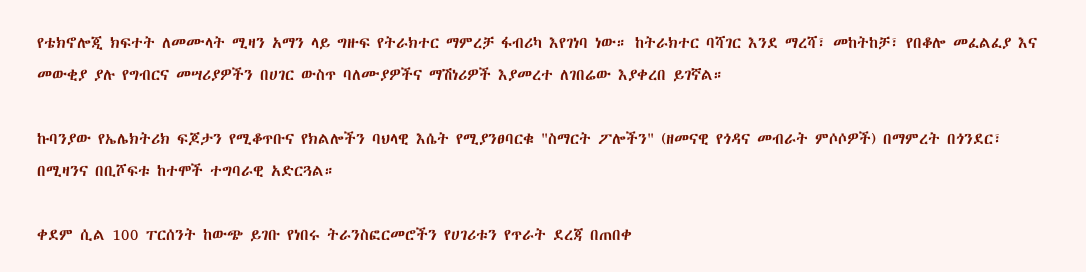የቴክኖሎጂ ክፍተት ለመሙላት ሚዛን አማን ላይ ግዙፍ የትራክተር ማምረቻ ፋብሪካ እየገነባ ነው። ከትራክተር ባሻገር እንደ ማረሻ፣ መከትከቻ፣ የበቆሎ መፈልፈያ እና መውቂያ ያሉ የግብርና መሣሪያዎችን በሀገር ውስጥ ባለሙያዎችና ማሽነሪዎች እያመረተ ለገበሬው እያቀረበ ይገኛል።

ኩባንያው የኤሌክትሪክ ፍጆታን የሚቆጥቡና የክልሎችን ባህላዊ እሴት የሚያንፀባርቁ "ስማርት ፖሎችን" (ዘመናዊ የጎዳና መብራት ምሶሶዎች) በማምረት በጎንደር፣ በሚዛንና በቢሾፍቱ ከተሞች ተግባራዊ አድርጓል።

ቀደም ሲል 100 ፐርሰንት ከውጭ ይገቡ የነበሩ ትራንስፎርመሮችን የሀገሪቱን የጥራት ደረጃ በጠበቀ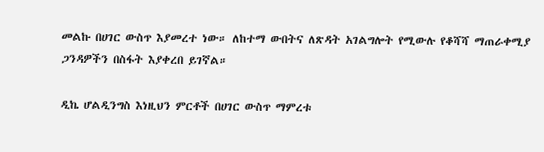መልኩ በሀገር ውስጥ እያመረተ ነው። ለከተማ ውበትና ለጽዳት አገልግሎት የሚውሉ የቆሻሻ ማጠራቀሚያ ጋንዳዎችን በስፋት እያቀረበ ይገኛል።

ዲኬ ሆልዲንግስ እነዚህን ምርቶች በሀገር ውስጥ ማምረቱ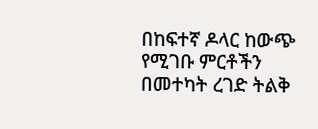በከፍተኛ ዶላር ከውጭ የሚገቡ ምርቶችን በመተካት ረገድ ትልቅ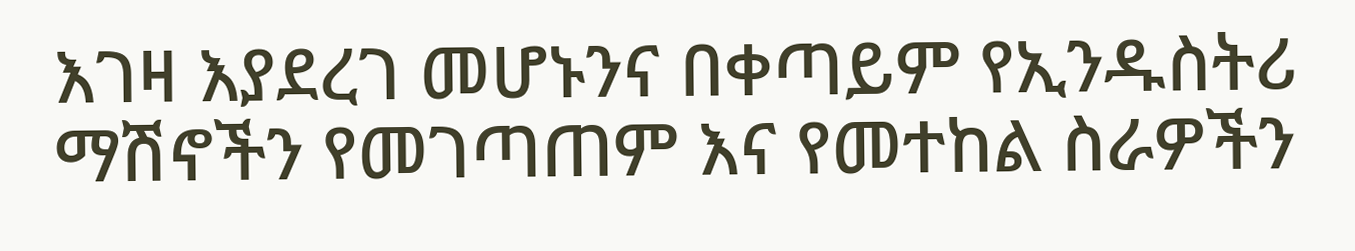እገዛ እያደረገ መሆኑንና በቀጣይም የኢንዱስትሪ ማሽኖችን የመገጣጠም እና የመተከል ስራዎችን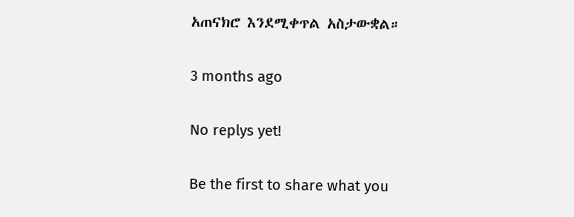አጠናክሮ እንደሚቀጥል አስታውቋል።

3 months ago

No replys yet!

Be the first to share what you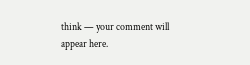think — your comment will appear here.